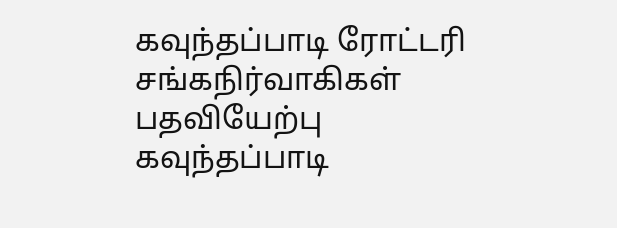கவுந்தப்பாடி ரோட்டரி சங்கநிர்வாகிகள் பதவியேற்பு
கவுந்தப்பாடி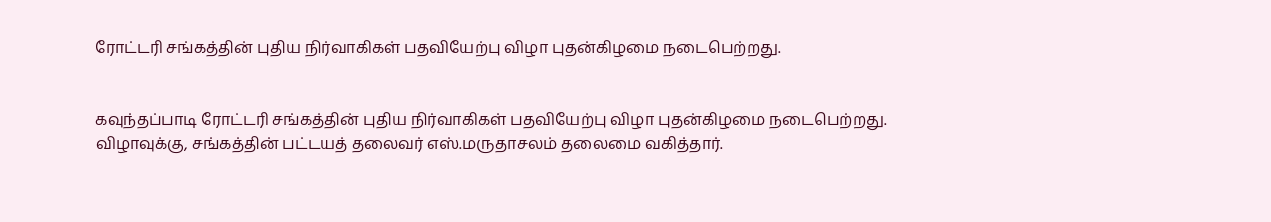ரோட்டரி சங்கத்தின் புதிய நிர்வாகிகள் பதவியேற்பு விழா புதன்கிழமை நடைபெற்றது.


கவுந்தப்பாடி ரோட்டரி சங்கத்தின் புதிய நிர்வாகிகள் பதவியேற்பு விழா புதன்கிழமை நடைபெற்றது.
விழாவுக்கு, சங்கத்தின் பட்டயத் தலைவர் எஸ்.மருதாசலம் தலைமை வகித்தார்.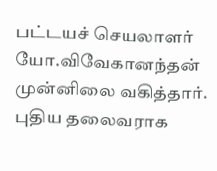பட்டயச் செயலாளர் யோ.விவேகானந்தன் முன்னிலை வகித்தார். புதிய தலைவராக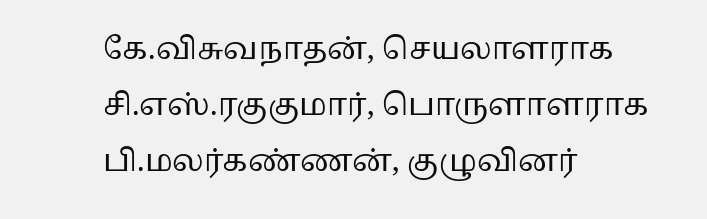கே.விசுவநாதன், செயலாளராக சி.எஸ்.ரகுகுமார், பொருளாளராக பி.மலர்கண்ணன், குழுவினர்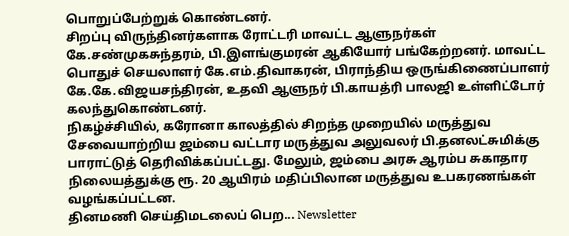பொறுப்பேற்றுக் கொண்டனர்.
சிறப்பு விருந்தினர்களாக ரோட்டரி மாவட்ட ஆளுநர்கள் கே.சண்முகசுந்தரம், பி.இளங்குமரன் ஆகியோர் பங்கேற்றனர். மாவட்ட பொதுச் செயலாளர் கே.எம்.திவாகரன், பிராந்திய ஒருங்கிணைப்பாளர் கே.கே.விஜயசந்திரன், உதவி ஆளுநர் பி.காயத்ரி பாலஜி உள்ளிட்டோர் கலந்துகொண்டனர்.
நிகழ்ச்சியில், கரோனா காலத்தில் சிறந்த முறையில் மருத்துவ சேவையாற்றிய ஜம்பை வட்டார மருத்துவ அலுவலர் பி.தனலட்சுமிக்கு பாராட்டுத் தெரிவிக்கப்பட்டது. மேலும், ஜம்பை அரசு ஆரம்ப சுகாதார நிலையத்துக்கு ரூ. 20 ஆயிரம் மதிப்பிலான மருத்துவ உபகரணங்கள் வழங்கப்பட்டன.
தினமணி செய்திமடலைப் பெற... Newsletter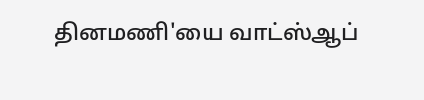தினமணி'யை வாட்ஸ்ஆப்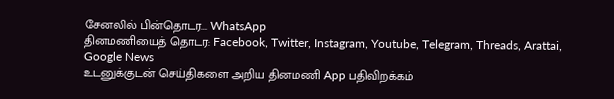சேனலில் பின்தொடர... WhatsApp
தினமணியைத் தொடர: Facebook, Twitter, Instagram, Youtube, Telegram, Threads, Arattai, Google News
உடனுக்குடன் செய்திகளை அறிய தினமணி App பதிவிறக்கம்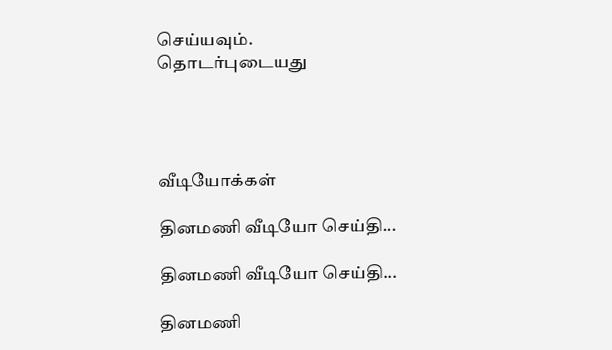செய்யவும்.
தொடர்புடையது




வீடியோக்கள்

தினமணி வீடியோ செய்தி...

தினமணி வீடியோ செய்தி...

தினமணி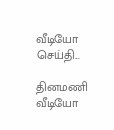வீடியோ செய்தி...

தினமணி வீடியோ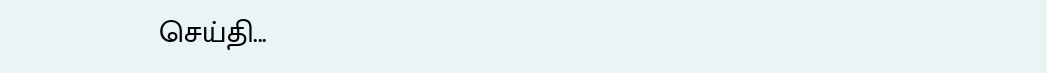செய்தி...